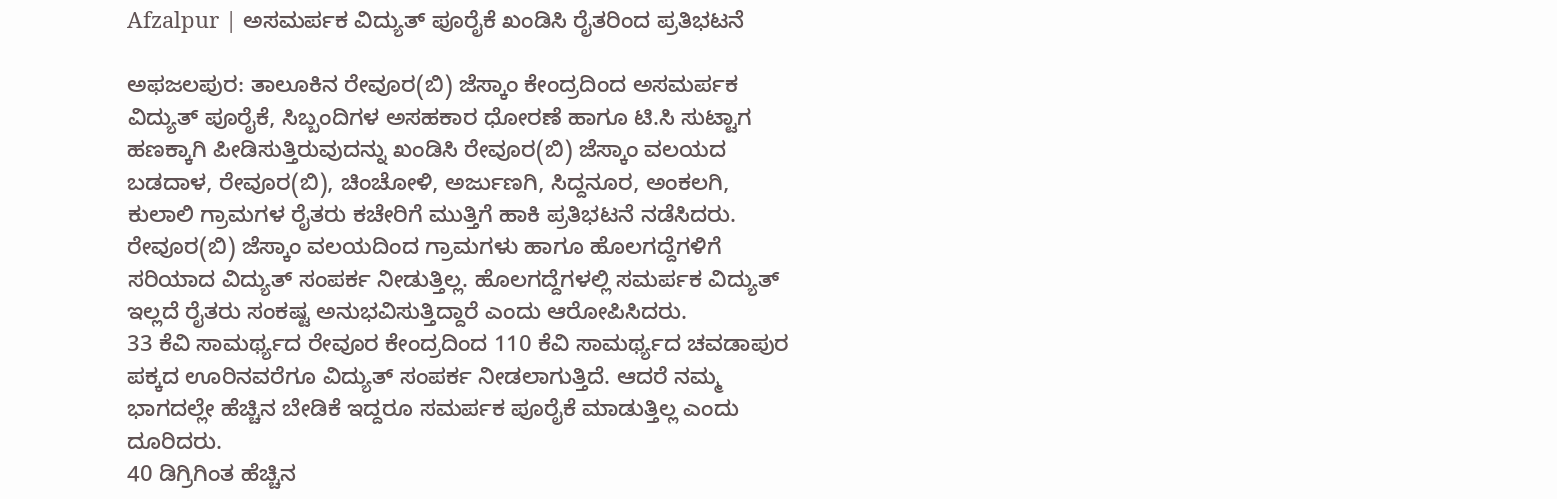Afzalpur | ಅಸಮರ್ಪಕ ವಿದ್ಯುತ್ ಪೂರೈಕೆ ಖಂಡಿಸಿ ರೈತರಿಂದ ಪ್ರತಿಭಟನೆ

ಅಫಜಲಪುರ: ತಾಲೂಕಿನ ರೇವೂರ(ಬಿ) ಜೆಸ್ಕಾಂ ಕೇಂದ್ರದಿಂದ ಅಸಮರ್ಪಕ ವಿದ್ಯುತ್ ಪೂರೈಕೆ, ಸಿಬ್ಬಂದಿಗಳ ಅಸಹಕಾರ ಧೋರಣೆ ಹಾಗೂ ಟಿ.ಸಿ ಸುಟ್ಟಾಗ ಹಣಕ್ಕಾಗಿ ಪೀಡಿಸುತ್ತಿರುವುದನ್ನು ಖಂಡಿಸಿ ರೇವೂರ(ಬಿ) ಜೆಸ್ಕಾಂ ವಲಯದ ಬಡದಾಳ, ರೇವೂರ(ಬಿ), ಚಿಂಚೋಳಿ, ಅರ್ಜುಣಗಿ, ಸಿದ್ದನೂರ, ಅಂಕಲಗಿ, ಕುಲಾಲಿ ಗ್ರಾಮಗಳ ರೈತರು ಕಚೇರಿಗೆ ಮುತ್ತಿಗೆ ಹಾಕಿ ಪ್ರತಿಭಟನೆ ನಡೆಸಿದರು.
ರೇವೂರ(ಬಿ) ಜೆಸ್ಕಾಂ ವಲಯದಿಂದ ಗ್ರಾಮಗಳು ಹಾಗೂ ಹೊಲಗದ್ದೆಗಳಿಗೆ ಸರಿಯಾದ ವಿದ್ಯುತ್ ಸಂಪರ್ಕ ನೀಡುತ್ತಿಲ್ಲ. ಹೊಲಗದ್ದೆಗಳಲ್ಲಿ ಸಮರ್ಪಕ ವಿದ್ಯುತ್ ಇಲ್ಲದೆ ರೈತರು ಸಂಕಷ್ಟ ಅನುಭವಿಸುತ್ತಿದ್ದಾರೆ ಎಂದು ಆರೋಪಿಸಿದರು.
33 ಕೆವಿ ಸಾಮರ್ಥ್ಯದ ರೇವೂರ ಕೇಂದ್ರದಿಂದ 110 ಕೆವಿ ಸಾಮರ್ಥ್ಯದ ಚವಡಾಪುರ ಪಕ್ಕದ ಊರಿನವರೆಗೂ ವಿದ್ಯುತ್ ಸಂಪರ್ಕ ನೀಡಲಾಗುತ್ತಿದೆ. ಆದರೆ ನಮ್ಮ ಭಾಗದಲ್ಲೇ ಹೆಚ್ಚಿನ ಬೇಡಿಕೆ ಇದ್ದರೂ ಸಮರ್ಪಕ ಪೂರೈಕೆ ಮಾಡುತ್ತಿಲ್ಲ ಎಂದು ದೂರಿದರು.
40 ಡಿಗ್ರಿಗಿಂತ ಹೆಚ್ಚಿನ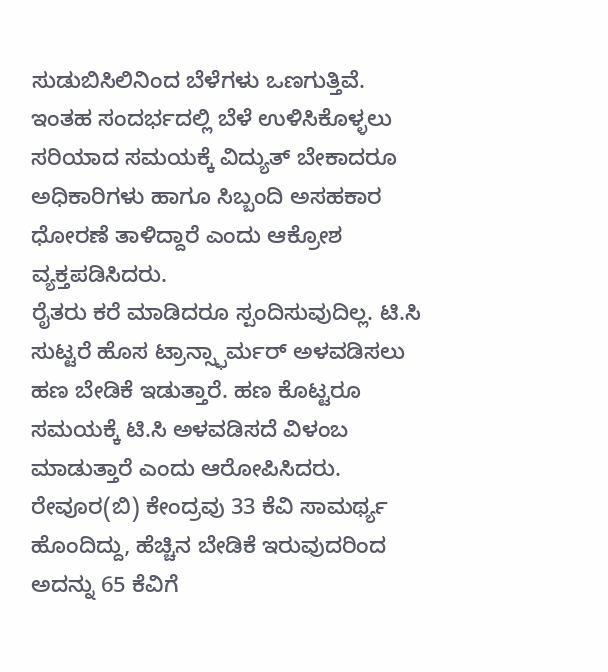ಸುಡುಬಿಸಿಲಿನಿಂದ ಬೆಳೆಗಳು ಒಣಗುತ್ತಿವೆ. ಇಂತಹ ಸಂದರ್ಭದಲ್ಲಿ ಬೆಳೆ ಉಳಿಸಿಕೊಳ್ಳಲು ಸರಿಯಾದ ಸಮಯಕ್ಕೆ ವಿದ್ಯುತ್ ಬೇಕಾದರೂ ಅಧಿಕಾರಿಗಳು ಹಾಗೂ ಸಿಬ್ಬಂದಿ ಅಸಹಕಾರ ಧೋರಣೆ ತಾಳಿದ್ದಾರೆ ಎಂದು ಆಕ್ರೋಶ ವ್ಯಕ್ತಪಡಿಸಿದರು.
ರೈತರು ಕರೆ ಮಾಡಿದರೂ ಸ್ಪಂದಿಸುವುದಿಲ್ಲ. ಟಿ.ಸಿ ಸುಟ್ಟರೆ ಹೊಸ ಟ್ರಾನ್ಸ್ಫಾರ್ಮರ್ ಅಳವಡಿಸಲು ಹಣ ಬೇಡಿಕೆ ಇಡುತ್ತಾರೆ. ಹಣ ಕೊಟ್ಟರೂ ಸಮಯಕ್ಕೆ ಟಿ.ಸಿ ಅಳವಡಿಸದೆ ವಿಳಂಬ ಮಾಡುತ್ತಾರೆ ಎಂದು ಆರೋಪಿಸಿದರು.
ರೇವೂರ(ಬಿ) ಕೇಂದ್ರವು 33 ಕೆವಿ ಸಾಮರ್ಥ್ಯ ಹೊಂದಿದ್ದು, ಹೆಚ್ಚಿನ ಬೇಡಿಕೆ ಇರುವುದರಿಂದ ಅದನ್ನು 65 ಕೆವಿಗೆ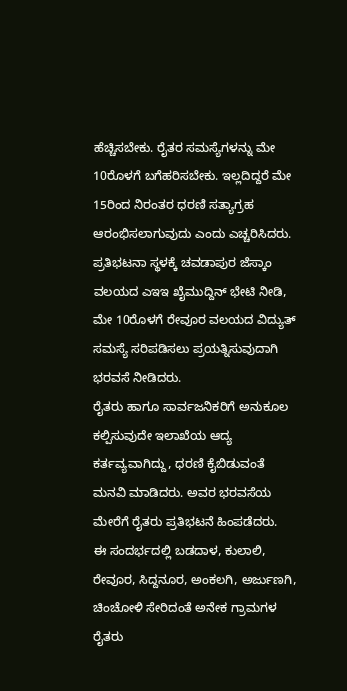ಹೆಚ್ಚಿಸಬೇಕು. ರೈತರ ಸಮಸ್ಯೆಗಳನ್ನು ಮೇ 10ರೊಳಗೆ ಬಗೆಹರಿಸಬೇಕು. ಇಲ್ಲದಿದ್ದರೆ ಮೇ 15ರಿಂದ ನಿರಂತರ ಧರಣಿ ಸತ್ಯಾಗ್ರಹ ಆರಂಭಿಸಲಾಗುವುದು ಎಂದು ಎಚ್ಚರಿಸಿದರು.
ಪ್ರತಿಭಟನಾ ಸ್ಥಳಕ್ಕೆ ಚವಡಾಪುರ ಜೆಸ್ಕಾಂ ವಲಯದ ಎಇಇ ಖೈಮುದ್ದಿನ್ ಭೇಟಿ ನೀಡಿ, ಮೇ 10ರೊಳಗೆ ರೇವೂರ ವಲಯದ ವಿದ್ಯುತ್ ಸಮಸ್ಯೆ ಸರಿಪಡಿಸಲು ಪ್ರಯತ್ನಿಸುವುದಾಗಿ ಭರವಸೆ ನೀಡಿದರು.
ರೈತರು ಹಾಗೂ ಸಾರ್ವಜನಿಕರಿಗೆ ಅನುಕೂಲ ಕಲ್ಪಿಸುವುದೇ ಇಲಾಖೆಯ ಆದ್ಯ ಕರ್ತವ್ಯವಾಗಿದ್ದು, ಧರಣಿ ಕೈಬಿಡುವಂತೆ ಮನವಿ ಮಾಡಿದರು. ಅವರ ಭರವಸೆಯ ಮೇರೆಗೆ ರೈತರು ಪ್ರತಿಭಟನೆ ಹಿಂಪಡೆದರು.
ಈ ಸಂದರ್ಭದಲ್ಲಿ ಬಡದಾಳ, ಕುಲಾಲಿ, ರೇವೂರ, ಸಿದ್ದನೂರ, ಅಂಕಲಗಿ, ಅರ್ಜುಣಗಿ, ಚಿಂಚೋಳಿ ಸೇರಿದಂತೆ ಅನೇಕ ಗ್ರಾಮಗಳ ರೈತರು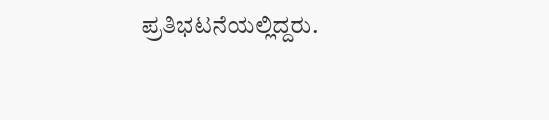ಪ್ರತಿಭಟನೆಯಲ್ಲಿದ್ದರು.